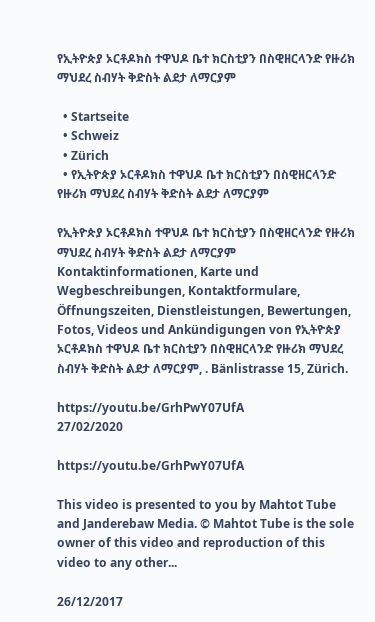የኢትዮጵያ ኦርቶዶክስ ተዋህዶ ቤተ ክርስቲያን በስዊዘርላንድ የዙሪክ ማህደረ ስብሃት ቅድስት ልደታ ለማርያም

  • Startseite
  • Schweiz
  • Zürich
  • የኢትዮጵያ ኦርቶዶክስ ተዋህዶ ቤተ ክርስቲያን በስዊዘርላንድ የዙሪክ ማህደረ ስብሃት ቅድስት ልደታ ለማርያም

የኢትዮጵያ ኦርቶዶክስ ተዋህዶ ቤተ ክርስቲያን በስዊዘርላንድ የዙሪክ ማህደረ ስብሃት ቅድስት ልደታ ለማርያም Kontaktinformationen, Karte und Wegbeschreibungen, Kontaktformulare, Öffnungszeiten, Dienstleistungen, Bewertungen, Fotos, Videos und Ankündigungen von የኢትዮጵያ ኦርቶዶክስ ተዋህዶ ቤተ ክርስቲያን በስዊዘርላንድ የዙሪክ ማህደረ ስብሃት ቅድስት ልደታ ለማርያም, . Bänlistrasse 15, Zürich.

https://youtu.be/GrhPwY07UfA
27/02/2020

https://youtu.be/GrhPwY07UfA

This video is presented to you by Mahtot Tube and Janderebaw Media. © Mahtot Tube is the sole owner of this video and reproduction of this video to any other...

26/12/2017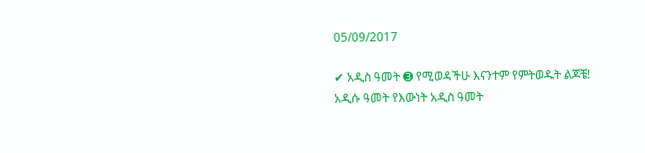05/09/2017

✔ አዲስ ዓመት ➌ የሚወዳችሁ እናንተም የምትወዱት ልጆቼ! አዲሱ ዓመት የእውነት አዲስ ዓመት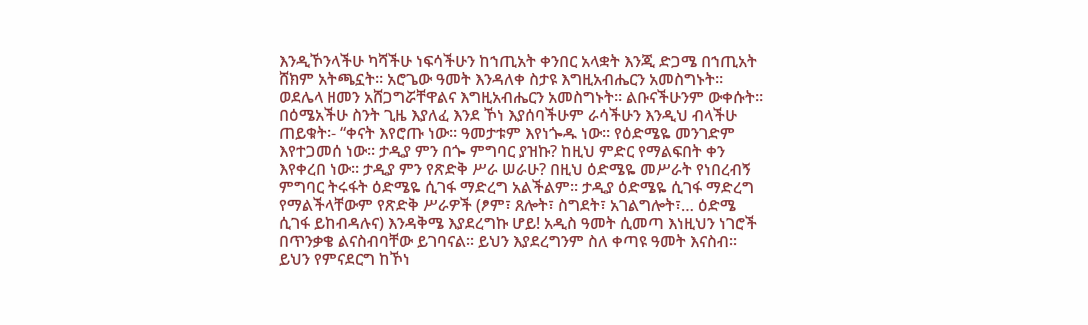እንዲኾንላችሁ ካሻችሁ ነፍሳችሁን ከኀጢአት ቀንበር አላቋት እንጂ ድጋሜ በኀጢአት ሸክም አትጫኗት፡፡ አሮጌው ዓመት እንዳለቀ ስታዩ እግዚአብሔርን አመስግኑት፡፡ ወደሌላ ዘመን አሸጋግሯቸዋልና እግዚአብሔርን አመስግኑት፡፡ ልቡናችሁንም ውቀሱት፡፡ በዕሜአችሁ ስንት ጊዜ እያለፈ እንደ ኾነ እያሰባችሁም ራሳችሁን እንዲህ ብላችሁ ጠይቁት፡- “ቀናት እየሮጡ ነው፡፡ ዓመታቱም እየነጐዱ ነው፡፡ የዕድሜዬ መንገድም እየተጋመሰ ነው፡፡ ታዲያ ምን በጐ ምግባር ያዝኩ? ከዚህ ምድር የማልፍበት ቀን እየቀረበ ነው፡፡ ታዲያ ምን የጽድቅ ሥራ ሠራሁ? በዚህ ዕድሜዬ መሥራት የነበረብኝ ምግባር ትሩፋት ዕድሜዬ ሲገፋ ማድረግ አልችልም፡፡ ታዲያ ዕድሜዬ ሲገፋ ማድረግ የማልችላቸውም የጽድቅ ሥራዎች (ፆም፣ ጸሎት፣ ስግደት፣ አገልግሎት፣… ዕድሜ ሲገፋ ይከብዳሉና) እንዳቅሜ እያደረግኩ ሆይ! አዲስ ዓመት ሲመጣ እነዚህን ነገሮች በጥንቃቄ ልናስብባቸው ይገባናል፡፡ ይህን እያደረግንም ስለ ቀጣዩ ዓመት እናስብ፡፡ ይህን የምናደርግ ከኾነ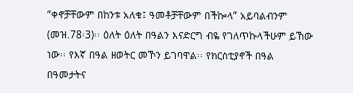“ቀኖቻቸውም በከንቱ አለቁ፤ ዓመቶቻቸውም በችኰላ” አይባልብንም (መዝ.78፡3)፡፡ ዕለት ዕለት በዓልን እናድርግ ብዬ የገለጥኩላችሁም ይኸው ነው፡፡ የእኛ በዓል ዘወትር መኾን ይገባዋል፡፡ የክርስቲያኖች በዓል በዓመታትና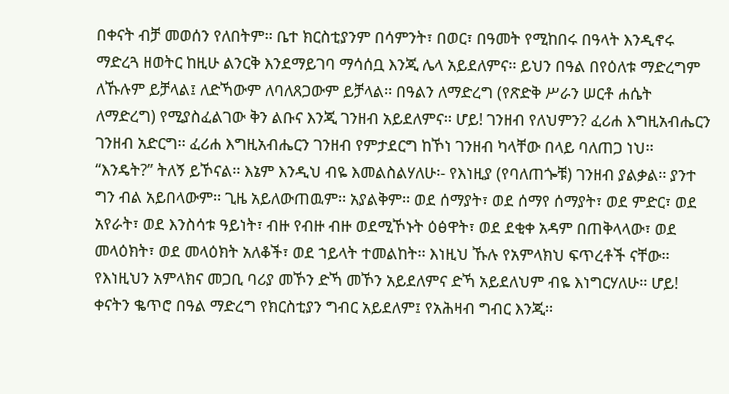በቀናት ብቻ መወሰን የለበትም፡፡ ቤተ ክርስቲያንም በሳምንት፣ በወር፣ በዓመት የሚከበሩ በዓላት እንዲኖሩ ማድረጓ ዘወትር ከዚሁ ልንርቅ እንደማይገባ ማሳሰቧ እንጂ ሌላ አይደለምና፡፡ ይህን በዓል በየዕለቱ ማድረግም ለኹሉም ይቻላል፤ ለድኻውም ለባለጸጋውም ይቻላል፡፡ በዓልን ለማድረግ (የጽድቅ ሥራን ሠርቶ ሐሴት ለማድረግ) የሚያስፈልገው ቅን ልቡና እንጂ ገንዘብ አይደለምና፡፡ ሆይ! ገንዘብ የለህምን? ፈሪሐ እግዚአብሔርን ገንዘብ አድርግ፡፡ ፈሪሐ እግዚአብሔርን ገንዘብ የምታደርግ ከኾነ ገንዘብ ካላቸው በላይ ባለጠጋ ነህ፡፡ “እንዴት?” ትለኝ ይኾናል፡፡ እኔም እንዲህ ብዬ እመልስልሃለሁ፡- የእነዚያ (የባለጠጐቹ) ገንዘብ ያልቃል፡፡ ያንተ ግን ብል አይበላውም፡፡ ጊዜ አይለውጠዉም፡፡ አያልቅም፡፡ ወደ ሰማያት፣ ወደ ሰማየ ሰማያት፣ ወደ ምድር፣ ወደ አየራት፣ ወደ እንስሳቱ ዓይነት፣ ብዙ የብዙ ብዙ ወደሚኾኑት ዕፅዋት፣ ወደ ደቂቀ አዳም በጠቅላላው፣ ወደ መላዕክት፣ ወደ መላዕክት አለቆች፣ ወደ ኀይላት ተመልከት፡፡ እነዚህ ኹሉ የአምላክህ ፍጥረቶች ናቸው፡፡ የእነዚህን አምላክና መጋቢ ባሪያ መኾን ድኻ መኾን አይደለምና ድኻ አይደለህም ብዬ እነግርሃለሁ፡፡ ሆይ! ቀናትን ቈጥሮ በዓል ማድረግ የክርስቲያን ግብር አይደለም፤ የአሕዛብ ግብር እንጂ፡፡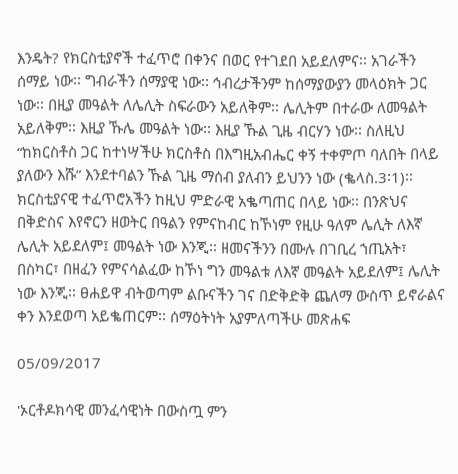እንዴት? የክርስቲያኖች ተፈጥሮ በቀንና በወር የተገደበ አይደለምና፡፡ አገራችን ሰማይ ነው፡፡ ግብራችን ሰማያዊ ነው፡፡ ኅብረታችንም ከሰማያውያን መላዕክት ጋር ነው፡፡ በዚያ መዓልት ለሌሊት ስፍራውን አይለቅም፡፡ ሌሊትም በተራው ለመዓልት አይለቅም፡፡ እዚያ ኹሌ መዓልት ነው፡፡ እዚያ ኹል ጊዜ ብርሃን ነው፡፡ ስለዚህ “ከክርስቶስ ጋር ከተነሣችሁ ክርስቶስ በእግዚአብሔር ቀኝ ተቀምጦ ባለበት በላይ ያለውን እሹ” እንደተባልን ኹል ጊዜ ማሰብ ያለብን ይህንን ነው (ቈላስ.3፡1)፡፡ ክርስቲያናዊ ተፈጥሮአችን ከዚህ ምድራዊ አቈጣጠር በላይ ነው፡፡ በንጽህና በቅድስና እየኖርን ዘወትር በዓልን የምናከብር ከኾነም የዚሁ ዓለም ሌሊት ለእኛ ሌሊት አይደለም፤ መዓልት ነው እንጂ፡፡ ዘመናችንን በሙሉ በገቢረ ኀጢአት፣ በስካር፣ በዘፈን የምናሳልፈው ከኾነ ግን መዓልቱ ለእኛ መዓልት አይደለም፤ ሌሊት ነው እንጂ፡፡ ፀሐይዋ ብትወጣም ልቡናችን ገና በድቅድቅ ጨለማ ውስጥ ይኖራልና ቀን እንደወጣ አይቈጠርም፡፡ ሰማዕትነት አያምለጣችሁ መጽሐፍ

05/09/2017

'ኦርቶዶክሳዊ መንፈሳዊነት በውስጧ ምን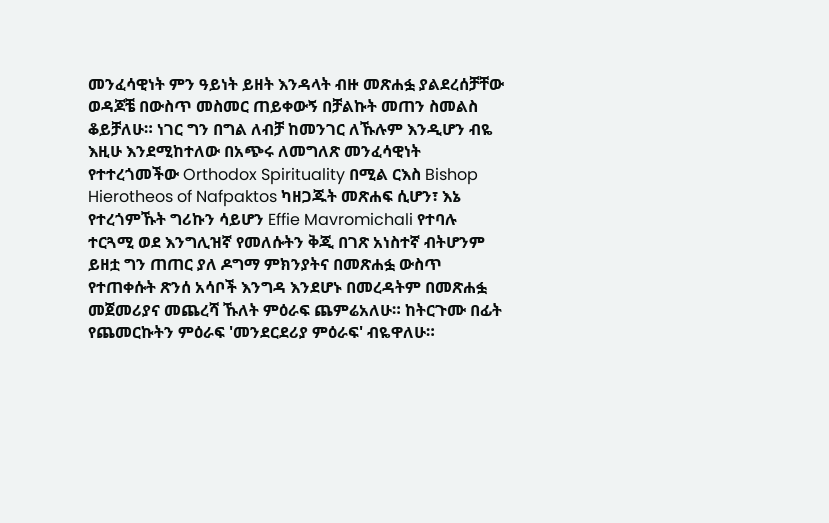መንፈሳዊነት ምን ዓይነት ይዘት እንዳላት ብዙ መጽሐፏ ያልደረሰቻቸው ወዳጆቼ በውስጥ መስመር ጠይቀውኝ በቻልኩት መጠን ስመልስ ቆይቻለሁ። ነገር ግን በግል ለብቻ ከመንገር ለኹሉም እንዲሆን ብዬ እዚሁ እንደሚከተለው በአጭሩ ለመግለጽ መንፈሳዊነት የተተረጎመችው Orthodox Spirituality በሚል ርእስ Bishop Hierotheos of Nafpaktos ካዘጋጁት መጽሐፍ ሲሆን፣ እኔ የተረጎምኹት ግሪኩን ሳይሆን Effie Mavromichali የተባሉ ተርጓሚ ወደ እንግሊዝኛ የመለሱትን ቅጂ በገጽ አነስተኛ ብትሆንም ይዘቷ ግን ጠጠር ያለ ዶግማ ምክንያትና በመጽሐፏ ውስጥ የተጠቀሱት ጽንሰ አሳቦች እንግዳ እንደሆኑ በመረዳትም በመጽሐፏ መጀመሪያና መጨረሻ ኹለት ምዕራፍ ጨምሬአለሁ። ከትርጉሙ በፊት የጨመርኩትን ምዕራፍ 'መንደርደሪያ ምዕራፍ' ብዬዋለሁ።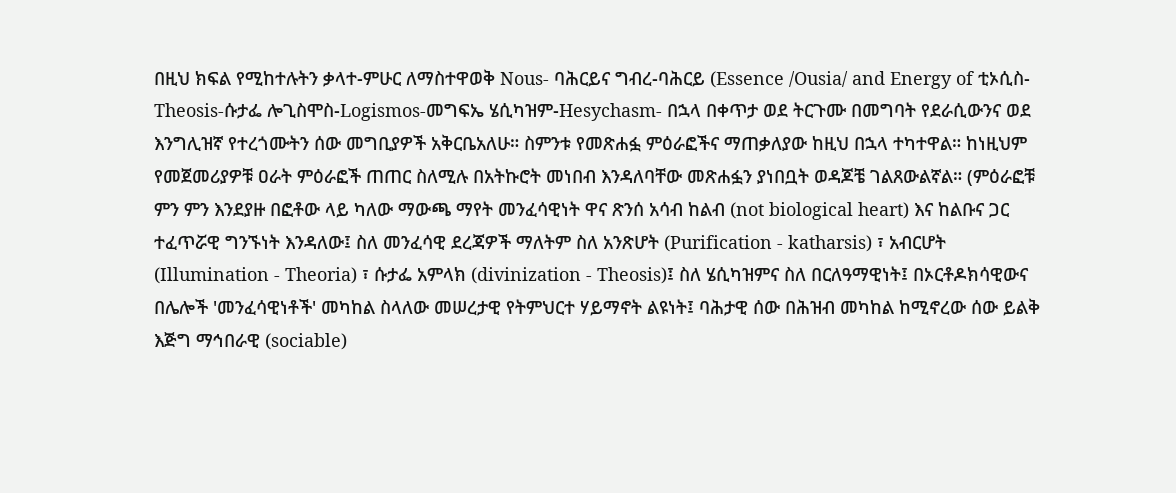በዚህ ክፍል የሚከተሉትን ቃላተ-ምሁር ለማስተዋወቅ Nous- ባሕርይና ግብረ-ባሕርይ (Essence /Ousia/ and Energy of ቲኦሲስ-Theosis-ሱታፌ ሎጊስሞስ-Logismos-መግፍኤ ሄሲካዝም-Hesychasm- በኋላ በቀጥታ ወደ ትርጉሙ በመግባት የደራሲውንና ወደ እንግሊዝኛ የተረጎሙትን ሰው መግቢያዎች አቅርቤአለሁ። ስምንቱ የመጽሐፏ ምዕራፎችና ማጠቃለያው ከዚህ በኋላ ተካተዋል። ከነዚህም የመጀመሪያዎቹ ዐራት ምዕራፎች ጠጠር ስለሚሉ በአትኩሮት መነበብ እንዳለባቸው መጽሐፏን ያነበቧት ወዳጆቼ ገልጸውልኛል። (ምዕራፎቹ ምን ምን እንደያዙ በፎቶው ላይ ካለው ማውጫ ማየት መንፈሳዊነት ዋና ጽንሰ አሳብ ከልብ (not biological heart) እና ከልቡና ጋር ተፈጥሯዊ ግንኙነት እንዳለው፤ ስለ መንፈሳዊ ደረጃዎች ማለትም ስለ አንጽሆት (Purification - katharsis) ፣ አብርሆት (Illumination - Theoria) ፣ ሱታፌ አምላክ (divinization - Theosis)፤ ስለ ሄሲካዝምና ስለ በርለዓማዊነት፤ በኦርቶዶክሳዊውና በሌሎች 'መንፈሳዊነቶች' መካከል ስላለው መሠረታዊ የትምህርተ ሃይማኖት ልዩነት፤ ባሕታዊ ሰው በሕዝብ መካከል ከሚኖረው ሰው ይልቅ እጅግ ማኅበራዊ (sociable)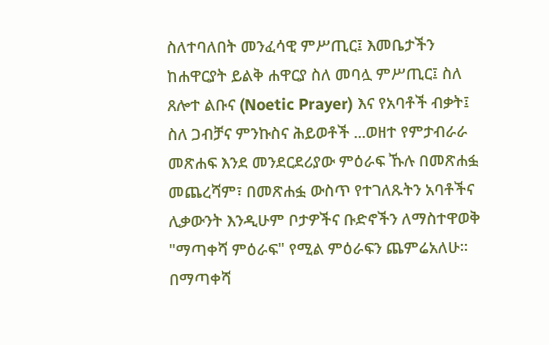ስለተባለበት መንፈሳዊ ምሥጢር፤ እመቤታችን ከሐዋርያት ይልቅ ሐዋርያ ስለ መባሏ ምሥጢር፤ ስለ ጸሎተ ልቡና (Noetic Prayer) እና የአባቶች ብቃት፤ ስለ ጋብቻና ምንኩስና ሕይወቶች ...ወዘተ የምታብራራ መጽሐፍ እንደ መንደርደሪያው ምዕራፍ ኹሉ በመጽሐፏ መጨረሻም፣ በመጽሐፏ ውስጥ የተገለጹትን አባቶችና ሊቃውንት እንዲሁም ቦታዎችና ቡድኖችን ለማስተዋወቅ "ማጣቀሻ ምዕራፍ" የሚል ምዕራፍን ጨምሬአለሁ። በማጣቀሻ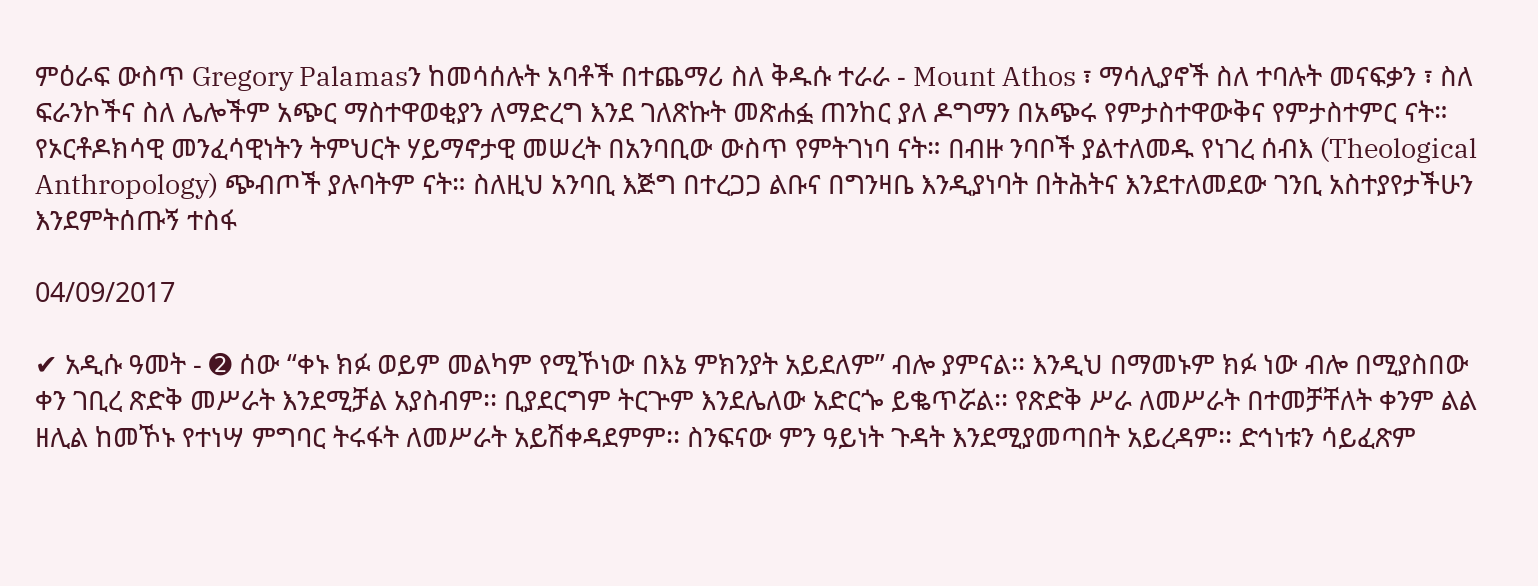ምዕራፍ ውስጥ Gregory Palamasን ከመሳሰሉት አባቶች በተጨማሪ ስለ ቅዱሱ ተራራ - Mount Athos ፣ ማሳሊያኖች ስለ ተባሉት መናፍቃን ፣ ስለ ፍራንኮችና ስለ ሌሎችም አጭር ማስተዋወቂያን ለማድረግ እንደ ገለጽኩት መጽሐፏ ጠንከር ያለ ዶግማን በአጭሩ የምታስተዋውቅና የምታስተምር ናት። የኦርቶዶክሳዊ መንፈሳዊነትን ትምህርት ሃይማኖታዊ መሠረት በአንባቢው ውስጥ የምትገነባ ናት። በብዙ ንባቦች ያልተለመዱ የነገረ ሰብእ (Theological Anthropology) ጭብጦች ያሉባትም ናት። ስለዚህ አንባቢ እጅግ በተረጋጋ ልቡና በግንዛቤ እንዲያነባት በትሕትና እንደተለመደው ገንቢ አስተያየታችሁን እንደምትሰጡኝ ተስፋ

04/09/2017

✔ አዲሱ ዓመት - ➋ ሰው “ቀኑ ክፉ ወይም መልካም የሚኾነው በእኔ ምክንያት አይደለም” ብሎ ያምናል፡፡ እንዲህ በማመኑም ክፉ ነው ብሎ በሚያስበው ቀን ገቢረ ጽድቅ መሥራት እንደሚቻል አያስብም፡፡ ቢያደርግም ትርጕም እንደሌለው አድርጐ ይቈጥሯል፡፡ የጽድቅ ሥራ ለመሥራት በተመቻቸለት ቀንም ልል ዘሊል ከመኾኑ የተነሣ ምግባር ትሩፋት ለመሥራት አይሽቀዳደምም፡፡ ስንፍናው ምን ዓይነት ጉዳት እንደሚያመጣበት አይረዳም፡፡ ድኅነቱን ሳይፈጽም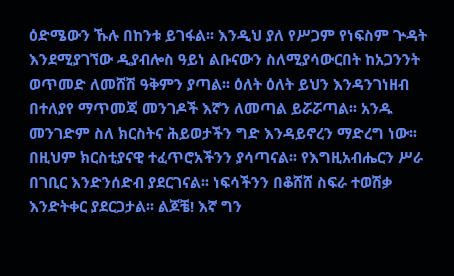ዕድሜውን ኹሉ በከንቱ ይገፋል፡፡ እንዲህ ያለ የሥጋም የነፍስም ጕዳት እንደሚያገኘው ዲያብሎስ ዓይነ ልቡናውን ስለሚያሳውርበት ከአጋንንት ወጥመድ ለመሸሽ ዓቅምን ያጣል፡፡ ዕለት ዕለት ይህን እንዳንገነዘብ በተለያየ ማጥመጃ መንገዶች እኛን ለመጣል ይሯሯጣል፡፡ አንዱ መንገድም ስለ ክርስትና ሕይወታችን ግድ እንዳይኖረን ማድረግ ነው፡፡ በዚህም ክርስቲያናዊ ተፈጥሮአችንን ያሳጣናል፡፡ የእግዚአብሔርን ሥራ በገቢር እንድንሰድብ ያደርገናል፡፡ ነፍሳችንን በቆሸሸ ስፍራ ተወሽቃ እንድትቀር ያደርጋታል፡፡ ልጆቼ! እኛ ግን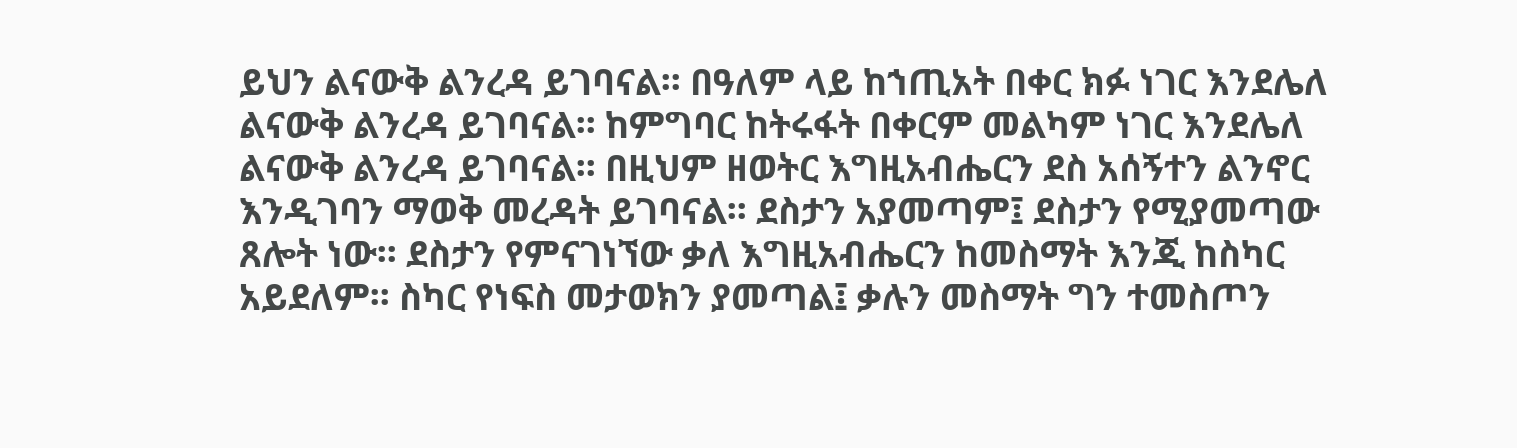ይህን ልናውቅ ልንረዳ ይገባናል፡፡ በዓለም ላይ ከኀጢአት በቀር ክፉ ነገር እንደሌለ ልናውቅ ልንረዳ ይገባናል፡፡ ከምግባር ከትሩፋት በቀርም መልካም ነገር እንደሌለ ልናውቅ ልንረዳ ይገባናል፡፡ በዚህም ዘወትር እግዚአብሔርን ደስ አሰኝተን ልንኖር እንዲገባን ማወቅ መረዳት ይገባናል፡፡ ደስታን አያመጣም፤ ደስታን የሚያመጣው ጸሎት ነው፡፡ ደስታን የምናገነኘው ቃለ እግዚአብሔርን ከመስማት እንጂ ከስካር አይደለም፡፡ ስካር የነፍስ መታወክን ያመጣል፤ ቃሉን መስማት ግን ተመስጦን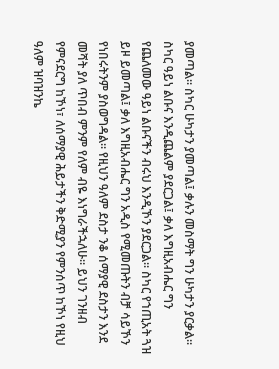ያመጣል፡፡ ስካር ሁካታን ያመጣል፤ ቃሉን መስማት ግን ሁካታን ያርቃል፡፡ ስካር ዓይነ ልቡና እንዲጨልም ያደርጋል፤ ቃለ እግዚአብሔር ግን የጨለመው ዓይነ ልቡናችን ብሩህ እንዲኾን ያደርጋል፡፡ ስካር የኀጢአት ጓዝ ይዞ ይመጣል፤ ቃለ እግዚአብሔር ግን አዲስ የሚመጡትን ብቻ ሳይኾን የነበሩትንም ያስወግዳል፡፡ የዚህን ዓለም ደስታ ንቆ ሰማያዊ ደስታን እንደ መሻት ያለ ጥበብ ምንም የለም ብዬ እነግራችኋለሁ፡፡ ይህን ገንዘብ የምናደርግ ከኾነ፣ ለሰማያዊ ሕይታችን ቅድሚያን የምንሰጥ ከኾነ የዚህ ዓለም ዝባዝንኬ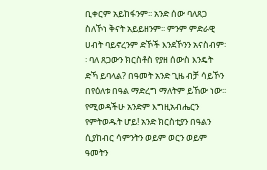ቢቀርም አይከፋንም፡፡ አንድ ሰው ባለጸጋ ስለኾነ ቅናት አይይዘንም፡፡ ምንም ምድራዊ ሀብት ባይኖረንም ድኾች እንደኾንን አናስብም፡፡ ባለ ጸጋውን ክርስቶስ የያዘ ሰውስ እንዴት ድኻ ይባላል? በዓመት አንድ ጊዜ ብቻ ሳይኾን በየዕለቱ በዓል ማድረግ ማለትም ይኸው ነው፡፡ የሚወዳችሁ አንድም እግዚአብሔርን የምትወዱት ሆይ! አንድ ክርስቲያን በዓልን ሲያከብር ሳምንትን ወይም ወርን ወይም ዓመትን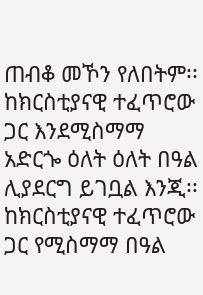ጠብቆ መኾን የለበትም፡፡ ከክርስቲያናዊ ተፈጥሮው ጋር እንደሚስማማ አድርጐ ዕለት ዕለት በዓል ሊያደርግ ይገቧል እንጂ፡፡ ከክርስቲያናዊ ተፈጥሮው ጋር የሚስማማ በዓል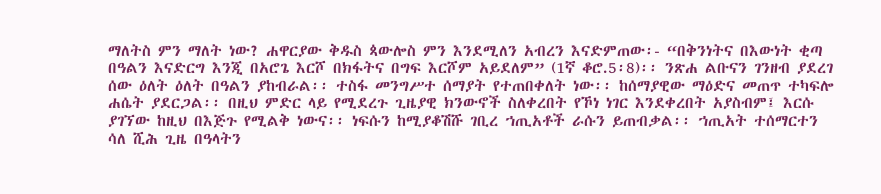ማለትስ ምን ማለት ነው? ሐዋርያው ቅዱስ ጳውሎስ ምን እንደሚለን አብረን እናድምጠው፡- “በቅንነትና በእውነት ቂጣ በዓልን እናድርግ እንጂ በአሮጌ እርሾ በክፋትና በግፍ እርሾም አይደለም” (1ኛ ቆሮ.5፡8)፡፡ ንጽሐ ልቡናን ገንዘብ ያደረገ ሰው ዕለት ዕለት በዓልን ያከብራል፡፡ ተስፋ መንግሥተ ሰማያት የተጠበቀለት ነው፡፡ ከሰማያዊው ማዕድና መጠጥ ተካፍሎ ሐሴት ያደርጋል፡፡ በዚህ ምድር ላይ የሚደረጉ ጊዜያዊ ክንውኖች ስለቀረበት የኾነ ነገር እንደቀረበት አያስብም፤ እርሱ ያገኘው ከዚህ በእጅጉ የሚልቅ ነውና፡፡ ነፍሱን ከሚያቆሽሹ ገቢረ ኀጢአቶች ራሱን ይጠብቃል፡፡ ኀጢአት ተሰማርተን ሳለ ሺሕ ጊዜ በዓላትን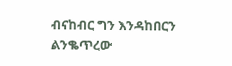ብናከብር ግን እንዳከበርን ልንቈጥረው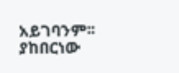አይገባንም፡፡ ያከበርነው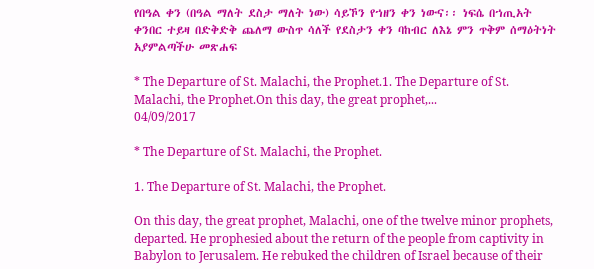የበዓል ቀን (በዓል ማለት ደስታ ማለት ነው) ሳይኾን የኀዘን ቀን ነውና፡፡ ነፍሴ በኀጢአት ቀንበር ተይዛ በድቅድቅ ጨለማ ውስጥ ሳለች የደስታን ቀን ባከብር ለእኔ ምን ጥቅም ሰማዕትነት አያምልጣችሁ መጽሐፍ

* The Departure of St. Malachi, the Prophet.1. The Departure of St. Malachi, the Prophet.On this day, the great prophet,...
04/09/2017

* The Departure of St. Malachi, the Prophet.

1. The Departure of St. Malachi, the Prophet.

On this day, the great prophet, Malachi, one of the twelve minor prophets, departed. He prophesied about the return of the people from captivity in Babylon to Jerusalem. He rebuked the children of Israel because of their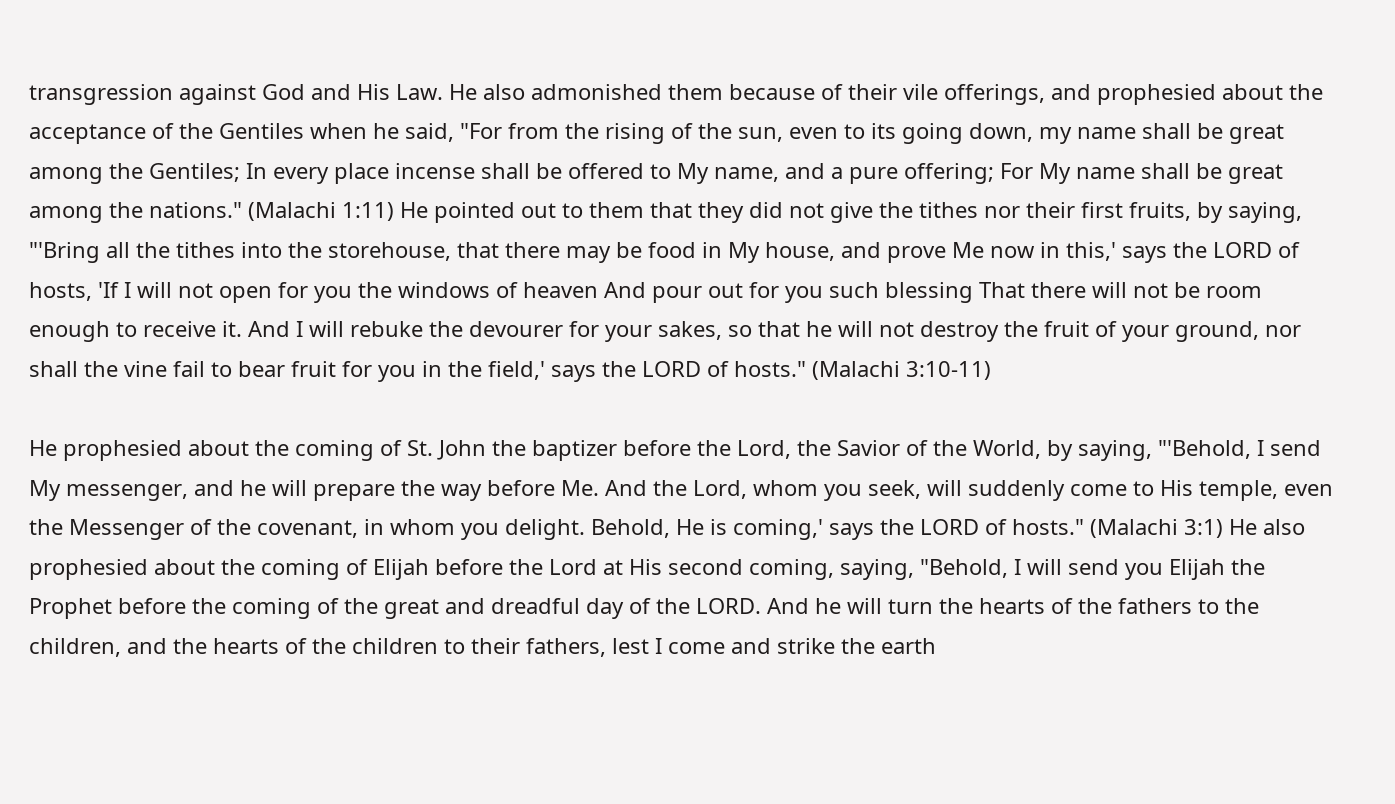transgression against God and His Law. He also admonished them because of their vile offerings, and prophesied about the acceptance of the Gentiles when he said, "For from the rising of the sun, even to its going down, my name shall be great among the Gentiles; In every place incense shall be offered to My name, and a pure offering; For My name shall be great among the nations." (Malachi 1:11) He pointed out to them that they did not give the tithes nor their first fruits, by saying, "'Bring all the tithes into the storehouse, that there may be food in My house, and prove Me now in this,' says the LORD of hosts, 'If I will not open for you the windows of heaven And pour out for you such blessing That there will not be room enough to receive it. And I will rebuke the devourer for your sakes, so that he will not destroy the fruit of your ground, nor shall the vine fail to bear fruit for you in the field,' says the LORD of hosts." (Malachi 3:10-11)

He prophesied about the coming of St. John the baptizer before the Lord, the Savior of the World, by saying, "'Behold, I send My messenger, and he will prepare the way before Me. And the Lord, whom you seek, will suddenly come to His temple, even the Messenger of the covenant, in whom you delight. Behold, He is coming,' says the LORD of hosts." (Malachi 3:1) He also prophesied about the coming of Elijah before the Lord at His second coming, saying, "Behold, I will send you Elijah the Prophet before the coming of the great and dreadful day of the LORD. And he will turn the hearts of the fathers to the children, and the hearts of the children to their fathers, lest I come and strike the earth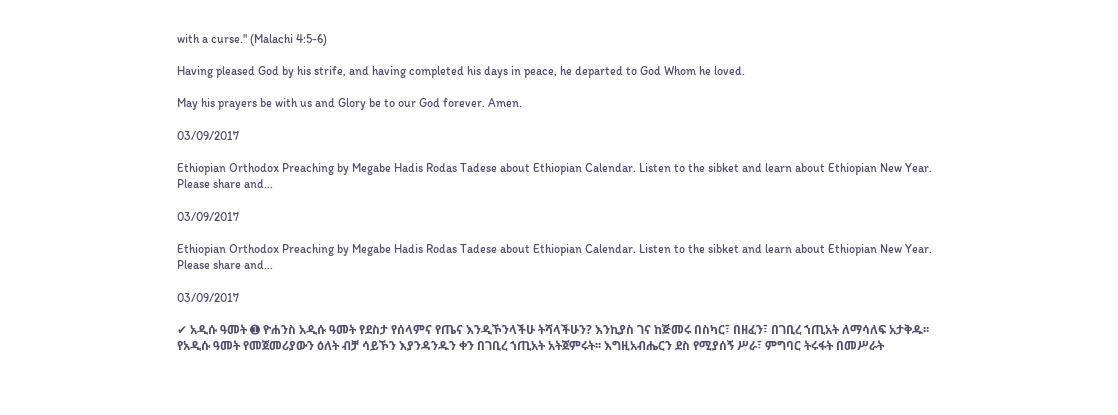with a curse." (Malachi 4:5-6)

Having pleased God by his strife, and having completed his days in peace, he departed to God Whom he loved.

May his prayers be with us and Glory be to our God forever. Amen.

03/09/2017

Ethiopian Orthodox Preaching by Megabe Hadis Rodas Tadese about Ethiopian Calendar. Listen to the sibket and learn about Ethiopian New Year. Please share and...

03/09/2017

Ethiopian Orthodox Preaching by Megabe Hadis Rodas Tadese about Ethiopian Calendar. Listen to the sibket and learn about Ethiopian New Year. Please share and...

03/09/2017

✔ አዲሱ ዓመት ➊ ዮሐንስ አዲሱ ዓመት የደስታ የሰላምና የጤና እንዲኾንላችሁ ትሻላችሁን? እንኪያስ ገና ከጅመሩ በስካር፣ በዘፈን፣ በገቢረ ኀጢአት ለማሳለፍ አታቅዱ፡፡ የአዲሱ ዓመት የመጀመሪያውን ዕለት ብቻ ሳይኾን እያንዳንዱን ቀን በገቢረ ኀጢአት አትጀምሩት፡፡ እግዚአብሔርን ደስ የሚያሰኝ ሥራ፣ ምግባር ትሩፋት በመሥራት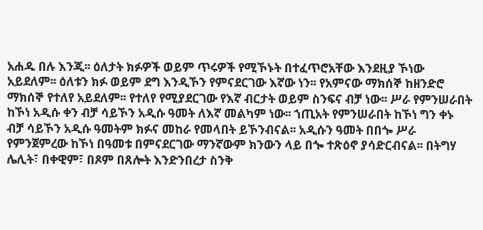አሐዱ በሉ እንጂ፡፡ ዕለታት ክፉዎች ወይም ጥሩዎች የሚኾኑት በተፈጥሮአቸው እንደዚያ ኾነው አይደለም፡፡ ዕለቱን ክፉ ወይም ደግ እንዲኾን የምናደርገው እኛው ነን፡፡ የአምናው ማክሰኞ ከዘንድሮ ማክሰኞ የተለየ አይደለም፡፡ የተለየ የሚያደርገው የእኛ ብርታት ወይም ስንፍና ብቻ ነው፡፡ ሥራ የምንሠራበት ከኾነ አዲሱ ቀን ብቻ ሳይኾን አዲሱ ዓመት ለእኛ መልካም ነው፡፡ ኀጢአት የምንሠራበት ከኾነ ግን ቀኑ ብቻ ሳይኾን አዲሱ ዓመትም ክፉና መከራ የመላበት ይኾንብናል፡፡ አዲሱን ዓመት በበጐ ሥራ የምንጀምረው ከኾነ በዓመቱ በምናደርገው ማንኛውም ክንውን ላይ በጐ ተጽዕኖ ያሳድርብናል፡፡ በትግሃ ሌሊት፣ በቀዊም፣ በጾም በጸሎት እንድንበረታ ስንቅ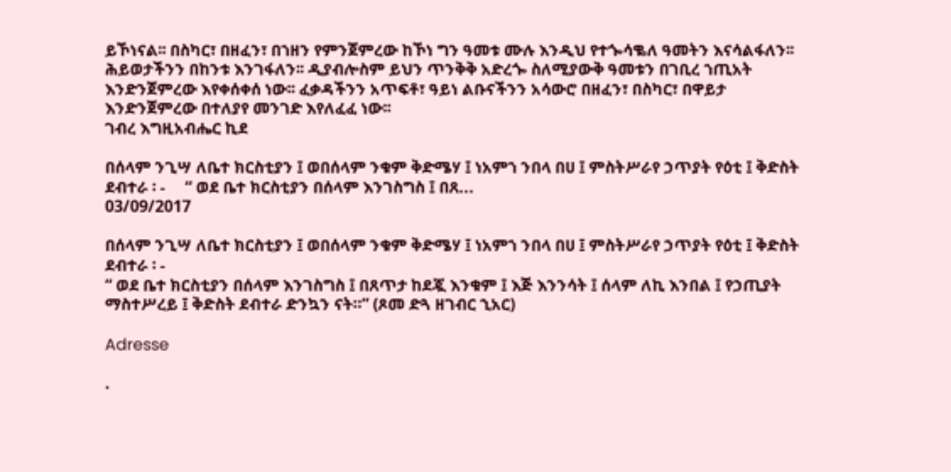ይኾነናል፡፡ በስካር፣ በዘፈን፣ በኀዘን የምንጀምረው ከኾነ ግን ዓመቱ ሙሉ እንዲህ የተጐሳቈለ ዓመትን እናሳልፋለን፡፡ ሕይወታችንን በከንቱ እንገፋለን፡፡ ዲያብሎስም ይህን ጥንቅቅ አድረጐ ስለሚያውቅ ዓመቱን በገቢረ ኀጢአት እንድንጀምረው እየቀሰቀሰ ነው፡፡ ፈቃዳችንን አጥፍቶ፣ ዓይነ ልቡናችንን አሳውሮ በዘፈን፣ በስካር፣ በዋይታ እንድንጀምረው በተለያየ መንገድ እየለፈፈ ነው፡፡
ገብረ እግዚአብሔር ኪደ

በሰላም ንጊሣ ለቤተ ክርስቲያን ፤ ወበሰላም ንቁም ቅድሜሃ ፤ ነአምኀ ንበላ በሀ ፤ ምስትሥራየ ኃጥያት የዕቲ ፤ ቅድስት ደብተራ ፡ -     “ ወደ ቤተ ክርስቲያን በሰላም እንገስግስ ፤ በጸ...
03/09/2017

በሰላም ንጊሣ ለቤተ ክርስቲያን ፤ ወበሰላም ንቁም ቅድሜሃ ፤ ነአምኀ ንበላ በሀ ፤ ምስትሥራየ ኃጥያት የዕቲ ፤ ቅድስት ደብተራ ፡ -
“ ወደ ቤተ ክርስቲያን በሰላም እንገስግስ ፤ በጸጥታ ከደጇ እንቁም ፤ እጅ እንንሳት ፤ ሰላም ለኪ እንበል ፤ የኃጢያት ማስተሥረይ ፤ ቅድስት ደብተራ ድንኳን ናት።” (ጾመ ድጓ ዘገብር ኂአር)

Adresse

.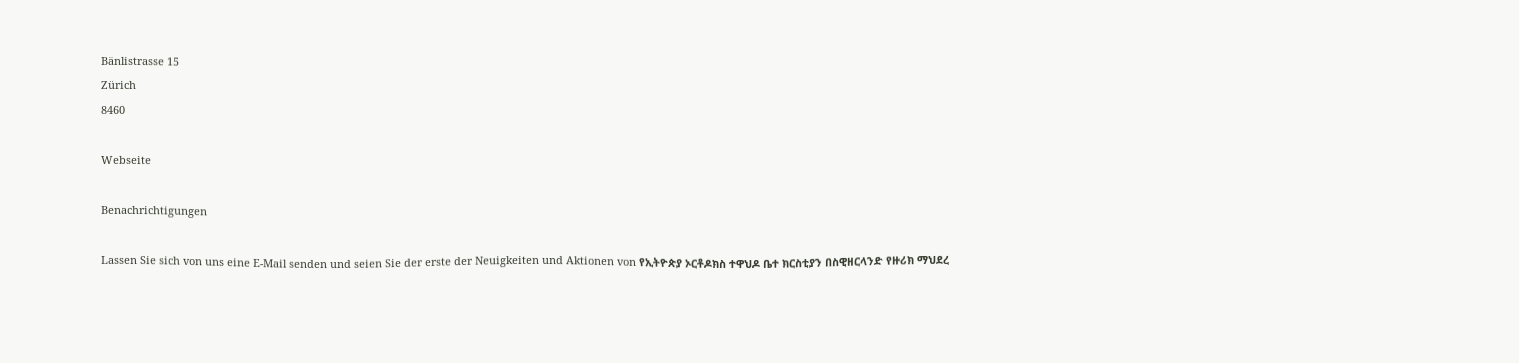Bänlistrasse 15
Zürich
8460

Webseite

Benachrichtigungen

Lassen Sie sich von uns eine E-Mail senden und seien Sie der erste der Neuigkeiten und Aktionen von የኢትዮጵያ ኦርቶዶክስ ተዋህዶ ቤተ ክርስቲያን በስዊዘርላንድ የዙሪክ ማህደረ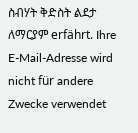ስብሃት ቅድስት ልደታ ለማርያም erfährt. Ihre E-Mail-Adresse wird nicht für andere Zwecke verwendet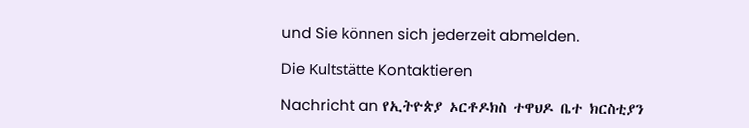und Sie können sich jederzeit abmelden.

Die Kultstätte Kontaktieren

Nachricht an የኢትዮጵያ ኦርቶዶክስ ተዋህዶ ቤተ ክርስቲያን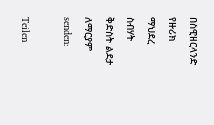በስዊዘርላንድ የዙሪክ ማህደረ ስብሃት ቅድስት ልደታ ለማርያም senden:

Teilen